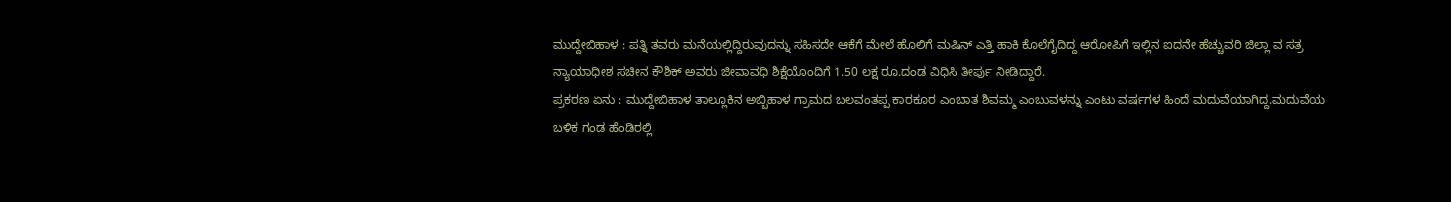ಮುದ್ದೇಬಿಹಾಳ : ಪತ್ನಿ ತವರು ಮನೆಯಲ್ಲಿದ್ದಿರುವುದನ್ನು ಸಹಿಸದೇ ಆಕೆಗೆ ಮೇಲೆ ಹೊಲಿಗೆ ಮಷಿನ್ ಎತ್ತಿ ಹಾಕಿ ಕೊಲೆಗೈದಿದ್ದ ಆರೋಪಿಗೆ ಇಲ್ಲಿನ ಐದನೇ ಹೆಚ್ಚುವರಿ ಜಿಲ್ಲಾ ವ ಸತ್ರ ನ್ಯಾಯಾಧೀಶ ಸಚೀನ ಕೌಶಿಕ್ ಅವರು ಜೀವಾವಧಿ ಶಿಕ್ಷೆಯೊಂದಿಗೆ 1.50 ಲಕ್ಷ ರೂ.ದಂಡ ವಿಧಿಸಿ ತೀರ್ಪು ನೀಡಿದ್ದಾರೆ.
ಪ್ರಕರಣ ಏನು : ಮುದ್ದೇಬಿಹಾಳ ತಾಲ್ಲೂಕಿನ ಅಬ್ಬಿಹಾಳ ಗ್ರಾಮದ ಬಲವಂತಪ್ಪ ಕಾರಕೂರ ಎಂಬಾತ ಶಿವಮ್ಮ ಎಂಬುವಳನ್ನು ಎಂಟು ವರ್ಷಗಳ ಹಿಂದೆ ಮದುವೆಯಾಗಿದ್ದ.ಮದುವೆಯ ಬಳಿಕ ಗಂಡ ಹೆಂಡಿರಲ್ಲಿ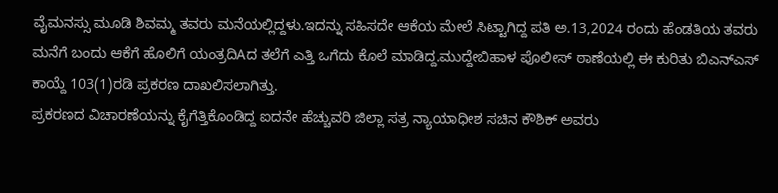ವೈಮನಸ್ಸು ಮೂಡಿ ಶಿವಮ್ಮ ತವರು ಮನೆಯಲ್ಲಿದ್ದಳು.ಇದನ್ನು ಸಹಿಸದೇ ಆಕೆಯ ಮೇಲೆ ಸಿಟ್ಟಾಗಿದ್ದ ಪತಿ ಅ.13,2024 ರಂದು ಹೆಂಡತಿಯ ತವರು ಮನೆಗೆ ಬಂದು ಆಕೆಗೆ ಹೊಲಿಗೆ ಯಂತ್ರದಿAದ ತಲೆಗೆ ಎತ್ತಿ ಒಗೆದು ಕೊಲೆ ಮಾಡಿದ್ದ.ಮುದ್ದೇಬಿಹಾಳ ಪೊಲೀಸ್ ಠಾಣೆಯಲ್ಲಿ ಈ ಕುರಿತು ಬಿಎನ್ಎಸ್ ಕಾಯ್ದೆ 103(1)ರಡಿ ಪ್ರಕರಣ ದಾಖಲಿಸಲಾಗಿತ್ತು.
ಪ್ರಕರಣದ ವಿಚಾರಣೆಯನ್ನು ಕೈಗೆತ್ತಿಕೊಂಡಿದ್ದ ಐದನೇ ಹೆಚ್ಚುವರಿ ಜಿಲ್ಲಾ ಸತ್ರ ನ್ಯಾಯಾಧೀಶ ಸಚಿನ ಕೌಶಿಕ್ ಅವರು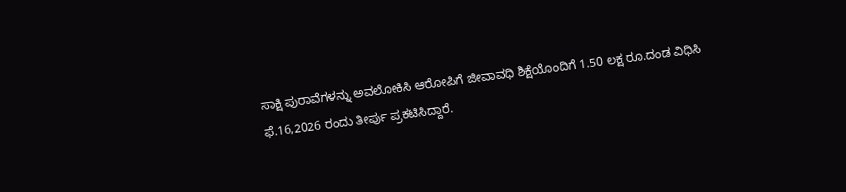ಸಾಕ್ಷಿ ಪುರಾವೆಗಳನ್ನು ಅವಲೋಕಿಸಿ ಆರೋಪಿಗೆ ಜೀವಾವಧಿ ಶಿಕ್ಷೆಯೊಂದಿಗೆ 1.50 ಲಕ್ಷ ರೂ.ದಂಡ ವಿಧಿಸಿ ಫೆ.16,2026 ರಂದು ತೀರ್ಪು ಪ್ರಕಟಿಸಿದ್ದಾರೆ.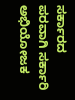ಸರ್ಕಾರದ ಪರವಾಗಿ ಸರ್ಕಾರಿ ಅಭಿಯೋಜಕ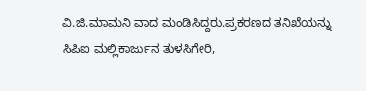ವಿ.ಜಿ.ಮಾಮನಿ ವಾದ ಮಂಡಿಸಿದ್ದರು.ಪ್ರಕರಣದ ತನಿಖೆಯನ್ನು ಸಿಪಿಐ ಮಲ್ಲಿಕಾರ್ಜುನ ತುಳಸಿಗೇರಿ,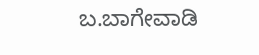ಬ.ಬಾಗೇವಾಡಿ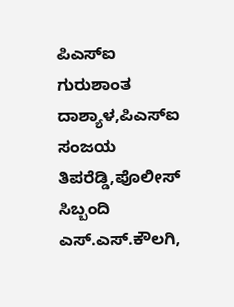ಪಿಎಸ್ಐ ಗುರುಶಾಂತ ದಾಶ್ಯಾಳ,ಪಿಎಸ್ಐ ಸಂಜಯ ತಿಪರೆಡ್ಡಿ,ಪೊಲೀಸ್ ಸಿಬ್ಬಂದಿ ಎಸ್.ಎಸ್.ಕೌಲಗಿ,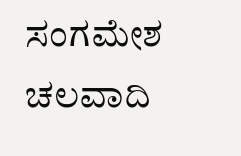ಸಂಗಮೇಶ ಚಲವಾದಿ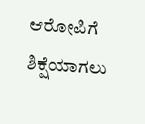ಆರೋಪಿಗೆ ಶಿಕ್ಷೆಯಾಗಲು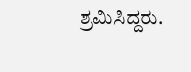ಶ್ರಮಿಸಿದ್ದರು.